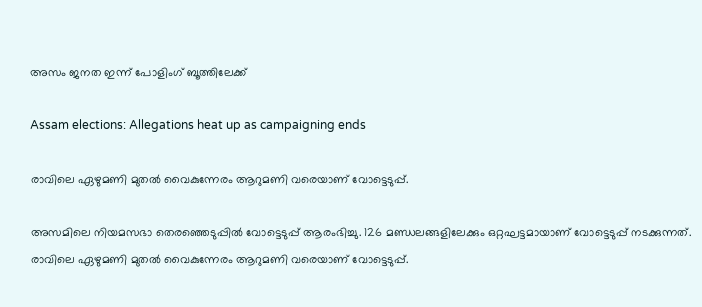അസം ജനത ഇന്ന് പോളിംഗ് ബൂത്തിലേക്ക്

Assam elections: Allegations heat up as campaigning ends

രാവിലെ ഏഴുമണി മുതല്‍ വൈകുന്നേരം ആറുമണി വരെയാണ് വോട്ടെടുപ്പ്.

അസമിലെ നിയമസഭാ തെരഞ്ഞെടുപ്പില്‍ വോട്ടെടുപ്പ് ആരംഭിച്ചു. 126 മണ്ഡലങ്ങളിലേക്കും ഒറ്റഘട്ടമായാണ് വോട്ടെടുപ്പ് നടക്കുന്നത്. രാവിലെ ഏഴുമണി മുതല്‍ വൈകുന്നേരം ആറുമണി വരെയാണ് വോട്ടെടുപ്പ്.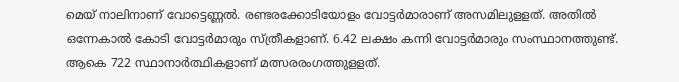മെയ് നാലിനാണ് വോട്ടെണ്ണല്‍. രണ്ടരക്കോടിയോളം വോട്ടര്‍മാരാണ് അസമിലുളളത്. അതില്‍ ഒന്നേകാല്‍ കോടി വോട്ടര്‍മാരും സ്ത്രീകളാണ്. 6.42 ലക്ഷം കന്നി വോട്ടര്‍മാരും സംസ്ഥാനത്തുണ്ട്. ആകെ 722 സ്ഥാനാര്‍ത്ഥികളാണ് മത്സരരംഗത്തുളളത്.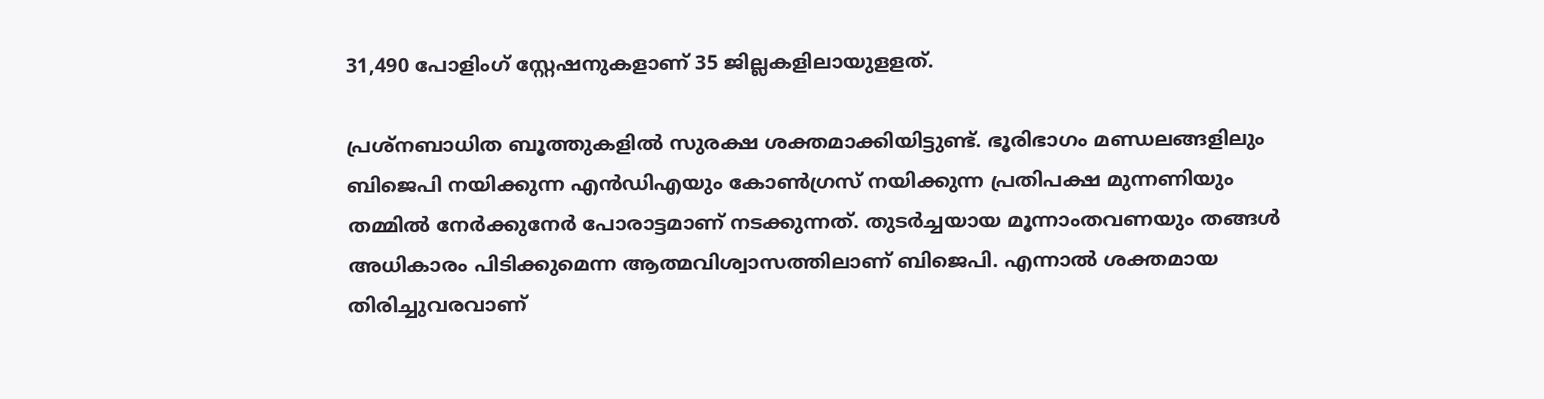31,490 പോളിംഗ് സ്റ്റേഷനുകളാണ് 35 ജില്ലകളിലായുളളത്.

പ്രശ്നബാധിത ബൂത്തുകളില്‍ സുരക്ഷ ശക്തമാക്കിയിട്ടുണ്ട്. ഭൂരിഭാഗം മണ്ഡലങ്ങളിലും ബിജെപി നയിക്കുന്ന എന്‍ഡിഎയും കോണ്‍ഗ്രസ് നയിക്കുന്ന പ്രതിപക്ഷ മുന്നണിയും തമ്മില്‍ നേര്‍ക്കുനേര്‍ പോരാട്ടമാണ് നടക്കുന്നത്. തുടര്‍ച്ചയായ മൂന്നാംതവണയും തങ്ങള്‍ അധികാരം പിടിക്കുമെന്ന ആത്മവിശ്വാസത്തിലാണ് ബിജെപി. എന്നാല്‍ ശക്തമായ തിരിച്ചുവരവാണ്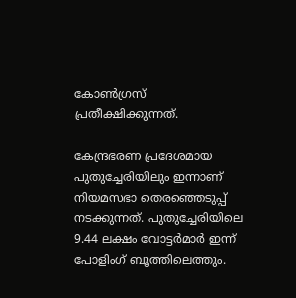കോണ്‍ഗ്രസ് പ്രതീക്ഷിക്കുന്നത്.

കേന്ദ്രഭരണ പ്രദേശമായ പുതുച്ചേരിയിലും ഇന്നാണ് നിയമസഭാ തെരഞ്ഞെടുപ്പ് നടക്കുന്നത്. പുതുച്ചേരിയിലെ 9.44 ലക്ഷം വോട്ടര്‍മാര്‍ ഇന്ന് പോളിംഗ് ബൂത്തിലെത്തും.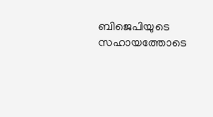ബിജെപിയുടെ സഹായത്തോടെ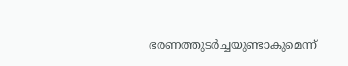ഭരണത്തുടര്‍ച്ചയുണ്ടാകുമെന്ന്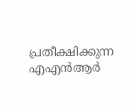പ്രതീക്ഷിക്കുന്ന എഎന്‍ആര്‍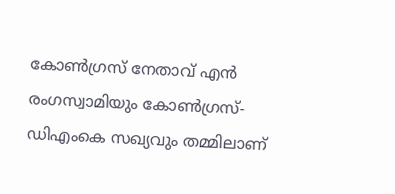കോണ്‍ഗ്രസ് നേതാവ് എന്‍ രംഗസ്വാമിയും കോണ്‍ഗ്രസ്- ഡിഎംകെ സഖ്യവും തമ്മിലാണ്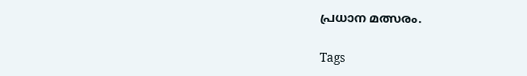പ്രധാന മത്സരം.

Tags